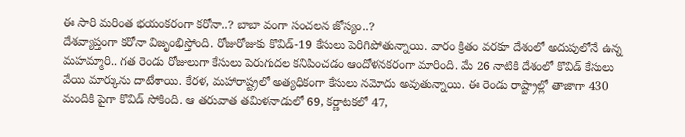ఈ సారి మరింత భయంకరంగా కరోనా..? బాబా వంగా సంచలన జోస్యం..?
దేశవ్యాప్తంగా కరోనా విజృంభిస్తోంది. రోజురోజుకు కొవిడ్-19 కేసులు పెరిగిపోతున్నాయి. వారం క్రితం వరకూ దేశంలో అదుపులోనే ఉన్న మహమ్మారి.. గత రెండు రోజులుగా కేసులు పెరుగుదల కనిపించడం ఆందోళనకరంగా మారింది. మే 26 నాటికి దేశంలో కొవిడ్ కేసులు వేయి మార్కును దాటేశాయి. కేరళ, మహారాష్ట్రలో అత్యధికంగా కేసులు నమోదు అవుతున్నాయి. ఈ రెండు రాష్ట్రాల్లో తాజాగా 430 మందికి పైగా కొవిడ్ సోకింది. ఆ తరువాత తమిళనాడులో 69, కర్ణాటకలో 47,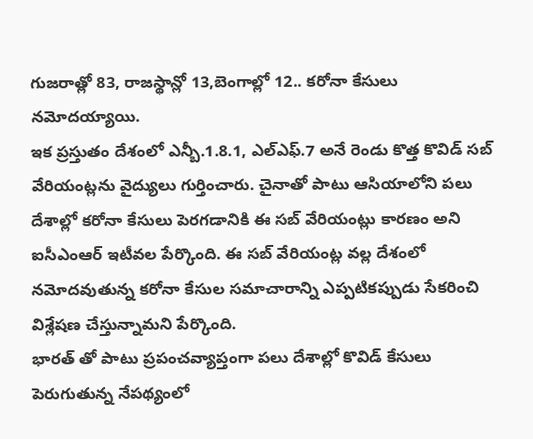గుజరాత్లో 83, రాజస్థాన్లో 13,బెంగాల్లో 12.. కరోనా కేసులు నమోదయ్యాయి.
ఇక ప్రస్తుతం దేశంలో ఎన్బీ.1.8.1, ఎల్ఎఫ్.7 అనే రెండు కొత్త కొవిడ్ సబ్ వేరియంట్లను వైద్యులు గుర్తించారు. చైనాతో పాటు ఆసియాలోని పలు దేశాల్లో కరోనా కేసులు పెరగడానికి ఈ సబ్ వేరియంట్లు కారణం అని ఐసీఎంఆర్ ఇటీవల పేర్కొంది. ఈ సబ్ వేరియంట్ల వల్ల దేశంలో నమోదవుతున్న కరోనా కేసుల సమాచారాన్ని ఎప్పటికప్పుడు సేకరించి విశ్లేషణ చేస్తున్నామని పేర్కొంది.
భారత్ తో పాటు ప్రపంచవ్యాప్తంగా పలు దేశాల్లో కొవిడ్ కేసులు పెరుగుతున్న నేపథ్యంలో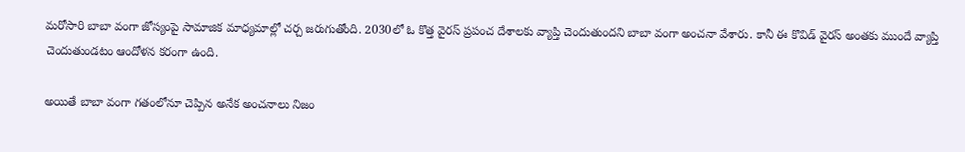మరోసారి బాబా వంగా జోస్యంపై సామాజిక మాధ్యమాల్లో చర్చ జరుగుతోంది. 2030లో ఓ కొత్త వైరస్ ప్రపంచ దేశాలకు వ్యాప్తి చెందుతుందని బాబా వంగా అంచనా వేశారు. కానీ ఈ కొవిడ్ వైరస్ అంతకు ముందే వ్యాప్తి చెందుతుండటం ఆందోళన కరంగా ఉంది.

అయితే బాబా వంగా గతంలోనూ చెప్పిన అనేక అంచనాలు నిజం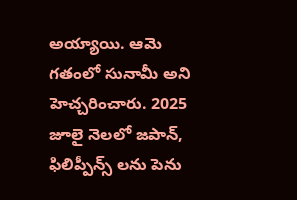అయ్యాయి. ఆమె గతంలో సునామీ అని హెచ్చరించారు. 2025 జూలై నెలలో జపాన్, ఫిలిప్పీన్స్ లను పెను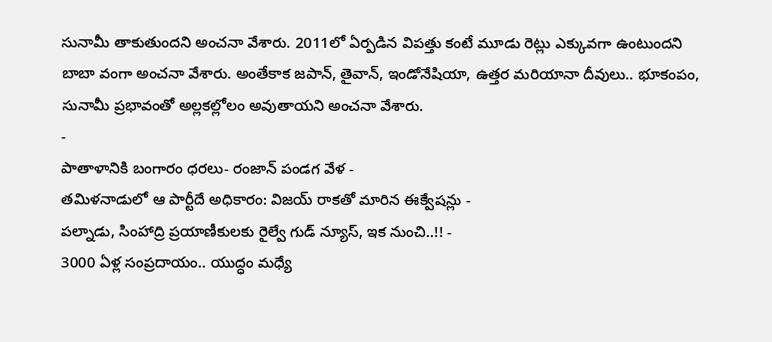సునామీ తాకుతుందని అంచనా వేశారు. 2011లో ఏర్పడిన విపత్తు కంటే మూడు రెట్లు ఎక్కువగా ఉంటుందని బాబా వంగా అంచనా వేశారు. అంతేకాక జపాన్, తైవాన్, ఇండోనేషియా, ఉత్తర మరియానా దీవులు.. భూకంపం, సునామీ ప్రభావంతో అల్లకల్లోలం అవుతాయని అంచనా వేశారు.
-
పాతాళానికి బంగారం ధరలు- రంజాన్ పండగ వేళ -
తమిళనాడులో ఆ పార్టీదే అధికారం: విజయ్ రాకతో మారిన ఈక్వేషన్లు -
పల్నాడు, సింహాద్రి ప్రయాణీకులకు రైల్వే గుడ్ న్యూస్, ఇక నుంచి..!! -
3000 ఏళ్ల సంప్రదాయం.. యుద్ధం మధ్యే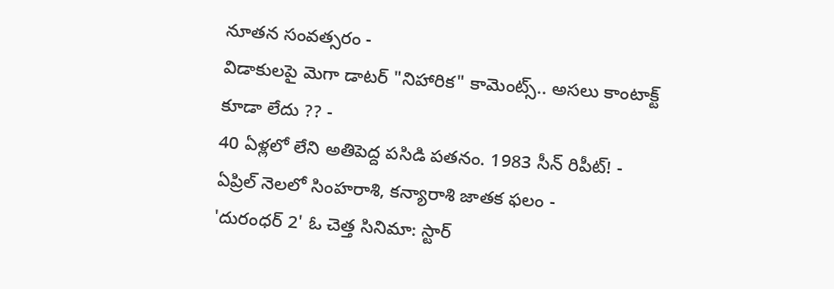నూతన సంవత్సరం -
విడాకులపై మెగా డాటర్ "నిహారిక" కామెంట్స్.. అసలు కాంటాక్ట్ కూడా లేదు ?? -
40 ఏళ్లలో లేని అతిపెద్ద పసిడి పతనం. 1983 సీన్ రిపీట్! -
ఏప్రిల్ నెలలో సింహరాశి, కన్యారాశి జాతక ఫలం -
'దురంధర్ 2' ఓ చెత్త సినిమా: స్టార్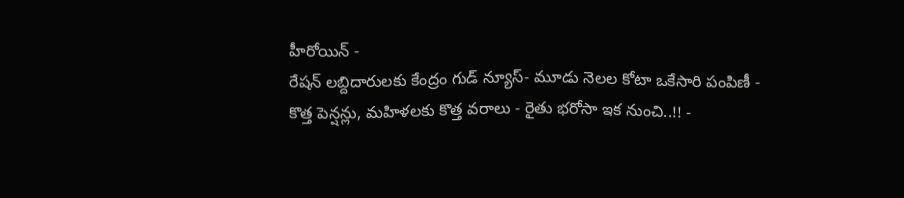హీరోయిన్ -
రేషన్ లబ్దిదారులకు కేంద్రం గుడ్ న్యూస్- మూడు నెలల కోటా ఒకేసారి పంపిణీ -
కొత్త పెన్షన్లు, మహిళలకు కొత్త వరాలు - రైతు భరోసా ఇక నుంచి..!! -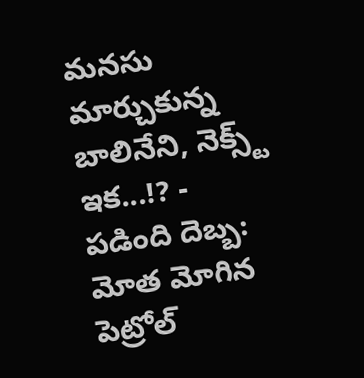మనసు మార్చుకున్న బాలినేని, నెక్స్ట్ ఇక...!? -
పడింది దెబ్బ: మోత మోగిన పెట్రోల్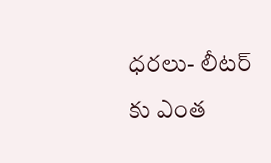ధరలు- లీటర్ కు ఎంత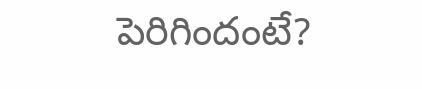పెరిగిందంటే?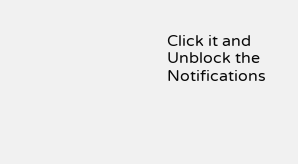Click it and Unblock the Notifications